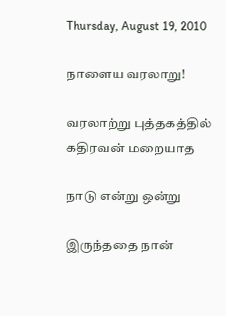Thursday, August 19, 2010

நாளைய வரலாறு!

வரலாற்று புத்தகத்தில்
கதிரவன் மறையாத

நாடு என்று ஒன்று

இருந்ததை நான்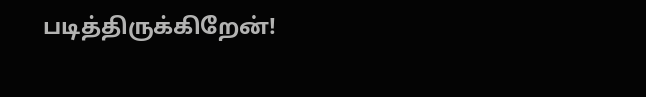படித்திருக்கிறேன்!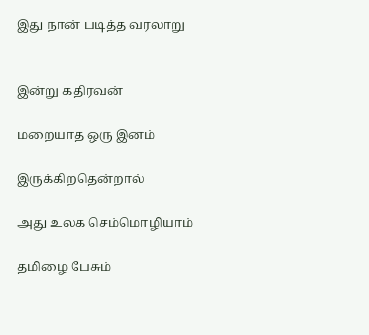இது நான் படித்த வரலாறு


இன்று கதிரவன்

மறையாத ஒரு இனம்

இருக்கிறதென்றால்

அது உலக செம்மொழியாம்

தமிழை பேசும்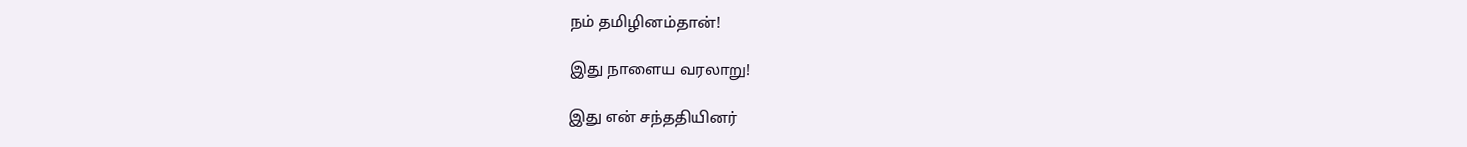நம் தமிழினம்தான்!

இது நாளைய வரலாறு!

இது என் சந்ததியினர்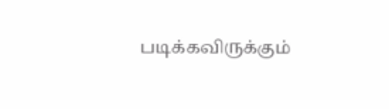படிக்கவிருக்கும்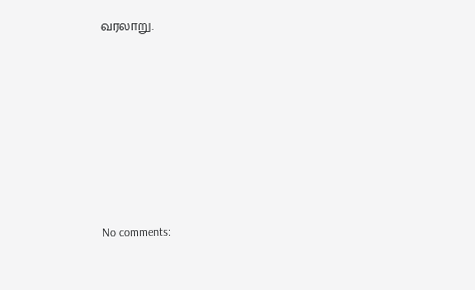வரலாறு.










No comments: